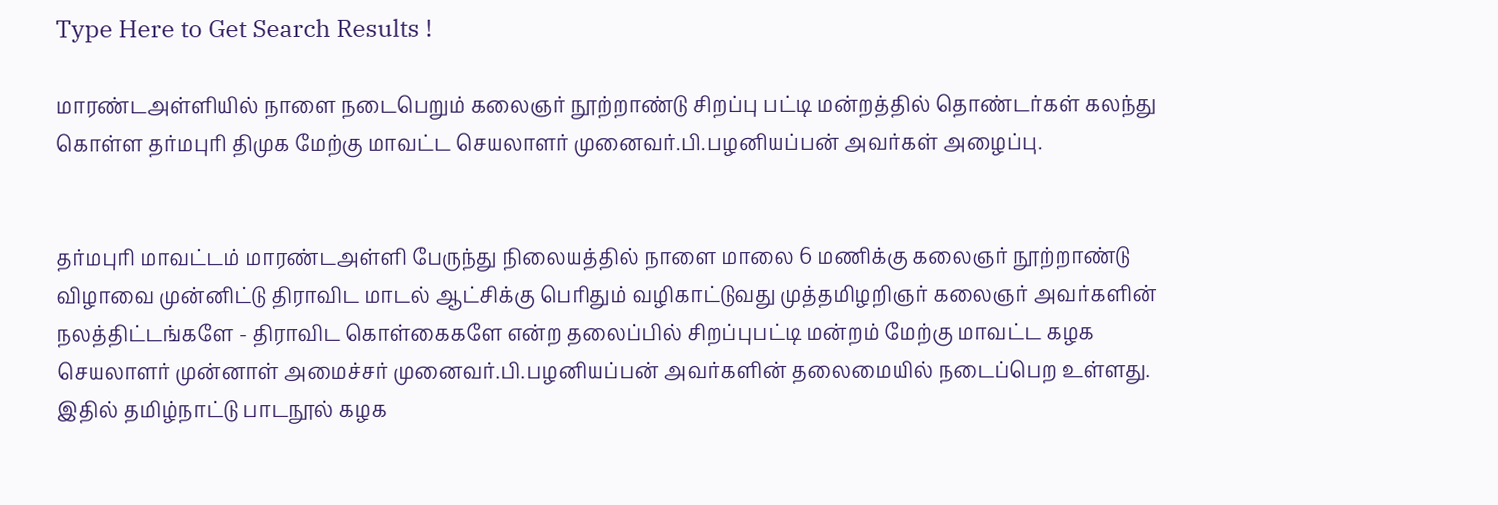Type Here to Get Search Results !

மாரண்டஅள்ளியில் நாளை நடைபெறும் கலைஞர் நூற்றாண்டு சிறப்பு பட்டி மன்றத்தில் தொண்டர்கள் கலந்து கொள்ள தர்மபுரி திமுக மேற்கு மாவட்ட செயலாளர் முனைவர்.பி.பழனியப்பன் அவர்கள் அழைப்பு.


தர்மபுரி மாவட்டம் மாரண்டஅள்ளி பேருந்து நிலையத்தில் நாளை மாலை 6 மணிக்கு கலைஞர் நூற்றாண்டு விழாவை முன்னிட்டு திராவிட மாடல் ஆட்சிக்கு பெரிதும் வழிகாட்டுவது முத்தமிழறிஞர் கலைஞர் அவர்களின் நலத்திட்டங்களே - திராவிட கொள்கைகளே என்ற தலைப்பில் சிறப்புபட்டி மன்றம் மேற்கு மாவட்ட கழக செயலாளர் முன்னாள் அமைச்சர் முனைவர்.பி.பழனியப்பன் அவர்களின் தலைமையில் நடைப்பெற உள்ளது. இதில் தமிழ்நாட்டு பாடநூல் கழக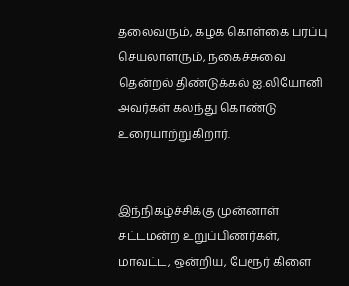தலைவரும், கழக கொள்கை பரப்பு செயலாளரும், நகைச்சுவை தென்றல் திண்டுக்கல் ஐ.லியோனி அவர்கள் கலந்து கொண்டு உரையாற்றுகிறார்.


இந்நிகழ்ச்சிக்கு முன்னாள் சட்டமன்ற உறுப்பிணர்கள், மாவட்ட, ஒன்றிய, பேரூர் கிளை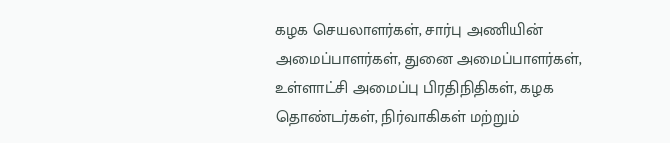கழக செயலாளர்கள், சார்பு அணியின் அமைப்பாளர்கள், துனை அமைப்பாளர்கள், உள்ளாட்சி அமைப்பு பிரதிநிதிகள், கழக தொண்டர்கள், நிர்வாகிகள் மற்றும்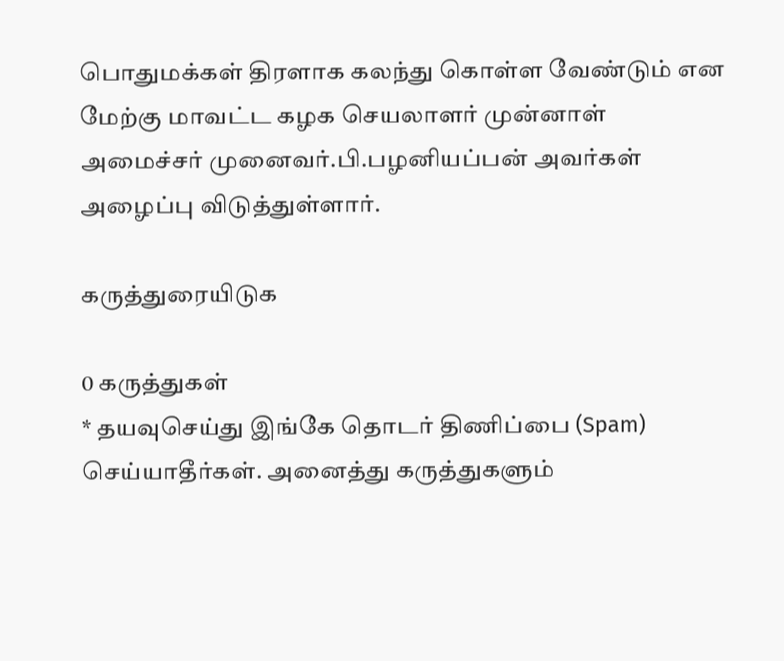பொதுமக்கள் திரளாக கலந்து கொள்ள வேண்டும் என மேற்கு மாவட்ட கழக செயலாளர் முன்னாள் அமைச்சர் முனைவர்.பி.பழனியப்பன் அவர்கள் அழைப்பு விடுத்துள்ளார்.

கருத்துரையிடுக

0 கருத்துகள்
* தயவுசெய்து இங்கே தொடர் திணிப்பை (Spam) செய்யாதீர்கள். அனைத்து கருத்துகளும்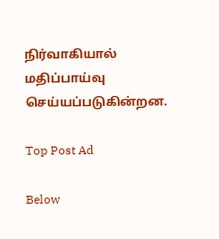நிர்வாகியால் மதிப்பாய்வு செய்யப்படுகின்றன.

Top Post Ad

Below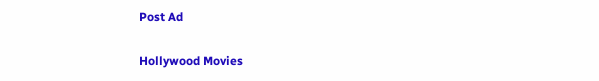Post Ad

Hollywood Movies